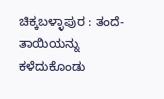ಚಿಕ್ಕಬಳ್ಳಾಪುರ : ತಂದೆ-ತಾಯಿಯನ್ನು ಕಳೆದುಕೊಂಡು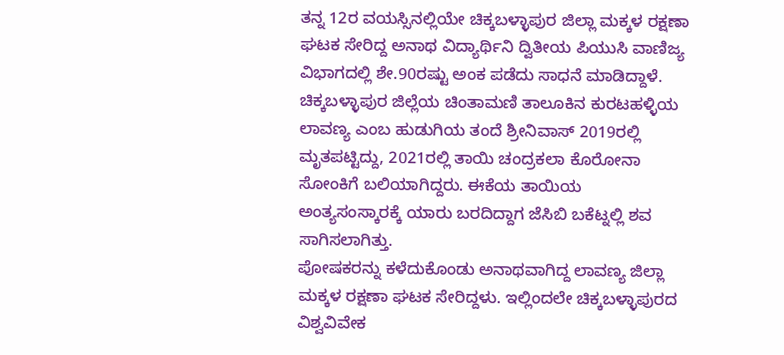ತನ್ನ 12ರ ವಯಸ್ಸಿನಲ್ಲಿಯೇ ಚಿಕ್ಕಬಳ್ಳಾಪುರ ಜಿಲ್ಲಾ ಮಕ್ಕಳ ರಕ್ಷಣಾ ಘಟಕ ಸೇರಿದ್ದ ಅನಾಥ ವಿದ್ಯಾರ್ಥಿನಿ ದ್ವಿತೀಯ ಪಿಯುಸಿ ವಾಣಿಜ್ಯ ವಿಭಾಗದಲ್ಲಿ ಶೇ.90ರಷ್ಟು ಅಂಕ ಪಡೆದು ಸಾಧನೆ ಮಾಡಿದ್ದಾಳೆ.
ಚಿಕ್ಕಬಳ್ಳಾಪುರ ಜಿಲ್ಲೆಯ ಚಿಂತಾಮಣಿ ತಾಲೂಕಿನ ಕುರಟಹಳ್ಳಿಯ ಲಾವಣ್ಯ ಎಂಬ ಹುಡುಗಿಯ ತಂದೆ ಶ್ರೀನಿವಾಸ್ 2019ರಲ್ಲಿ ಮೃತಪಟ್ಟಿದ್ದು, 2021ರಲ್ಲಿ ತಾಯಿ ಚಂದ್ರಕಲಾ ಕೊರೋನಾ ಸೋಂಕಿಗೆ ಬಲಿಯಾಗಿದ್ದರು. ಈಕೆಯ ತಾಯಿಯ ಅಂತ್ಯಸಂಸ್ಕಾರಕ್ಕೆ ಯಾರು ಬರದಿದ್ದಾಗ ಜೆಸಿಬಿ ಬಕೆಟ್ನಲ್ಲಿ ಶವ ಸಾಗಿಸಲಾಗಿತ್ತು.
ಪೋಷಕರನ್ನು ಕಳೆದುಕೊಂಡು ಅನಾಥವಾಗಿದ್ದ ಲಾವಣ್ಯ ಜಿಲ್ಲಾ ಮಕ್ಕಳ ರಕ್ಷಣಾ ಘಟಕ ಸೇರಿದ್ದಳು. ಇಲ್ಲಿಂದಲೇ ಚಿಕ್ಕಬಳ್ಳಾಪುರದ ವಿಶ್ವವಿವೇಕ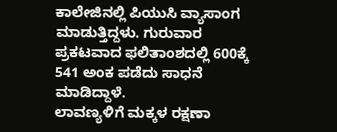ಕಾಲೇಜಿನಲ್ಲಿ ಪಿಯುಸಿ ವ್ಯಾಸಾಂಗ ಮಾಡುತ್ತಿದ್ದಳು. ಗುರುವಾರ ಪ್ರಕಟವಾದ ಫಲಿತಾಂಶದಲ್ಲಿ 600ಕ್ಕೆ 541 ಅಂಕ ಪಡೆದು ಸಾಧನೆ ಮಾಡಿದ್ದಾಳೆ.
ಲಾವಣ್ಯಳಿಗೆ ಮಕ್ಕಳ ರಕ್ಷಣಾ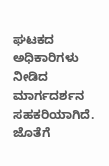ಘಟಕದ ಅಧಿಕಾರಿಗಳು ನೀಡಿದ ಮಾರ್ಗದರ್ಶನ ಸಹಕರಿಯಾಗಿದೆ. ಜೊತೆಗೆ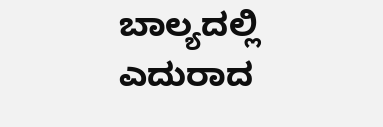ಬಾಲ್ಯದಲ್ಲಿ ಎದುರಾದ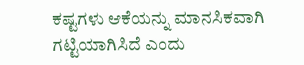ಕಷ್ಟಗಳು ಆಕೆಯನ್ನು ಮಾನಸಿಕವಾಗಿ ಗಟ್ಟಿಯಾಗಿಸಿದೆ ಎಂದು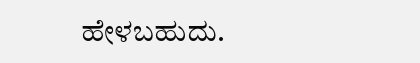ಹೇಳಬಹುದು.